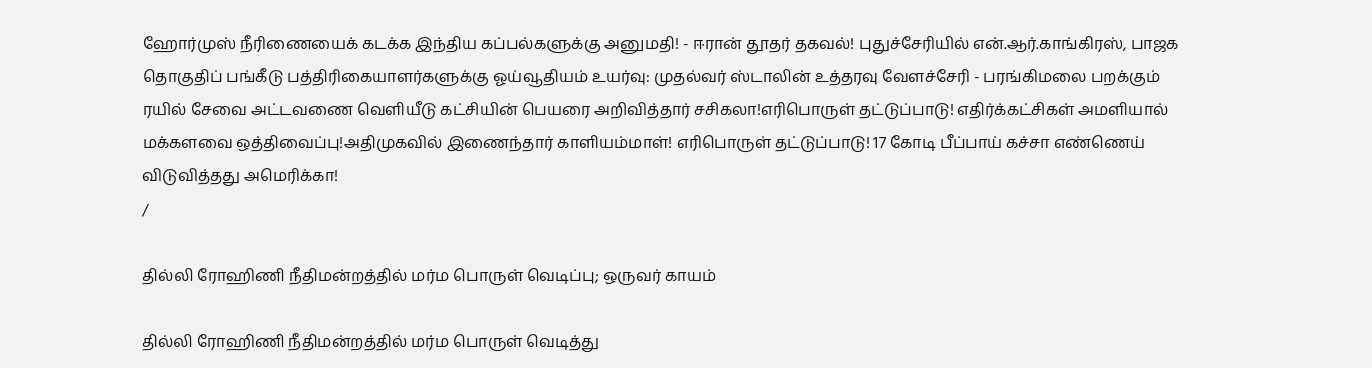ஹோர்முஸ் நீரிணையைக் கடக்க இந்திய கப்பல்களுக்கு அனுமதி! - ஈரான் தூதர் தகவல்! புதுச்சேரியில் என்.ஆர்.காங்கிரஸ், பாஜக தொகுதிப் பங்கீடு பத்திரிகையாளர்களுக்கு ஓய்வூதியம் உயர்வு: முதல்வர் ஸ்டாலின் உத்தரவு வேளச்சேரி - பரங்கிமலை பறக்கும் ரயில் சேவை அட்டவணை வெளியீடு கட்சியின் பெயரை அறிவித்தார் சசிகலா!எரிபொருள் தட்டுப்பாடு! எதிர்க்கட்சிகள் அமளியால் மக்களவை ஒத்திவைப்பு!அதிமுகவில் இணைந்தார் காளியம்மாள்! எரிபொருள் தட்டுப்பாடு! 17 கோடி பீப்பாய் கச்சா எண்ணெய் விடுவித்தது அமெரிக்கா!
/

தில்லி ரோஹிணி நீதிமன்றத்தில் மர்ம பொருள் வெடிப்பு; ஒருவர் காயம்

தில்லி ரோஹிணி நீதிமன்றத்தில் மர்ம பொருள் வெடித்து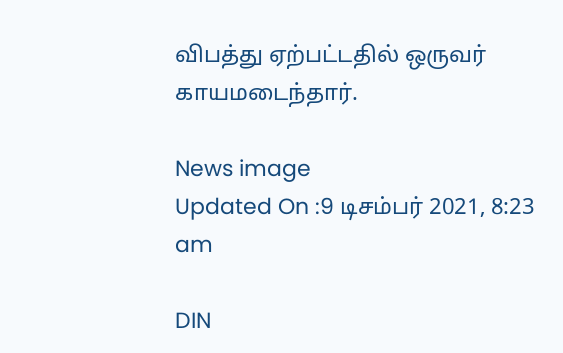விபத்து ஏற்பட்டதில் ஒருவர் காயமடைந்தார்.

News image
Updated On :9 டிசம்பர் 2021, 8:23 am

DIN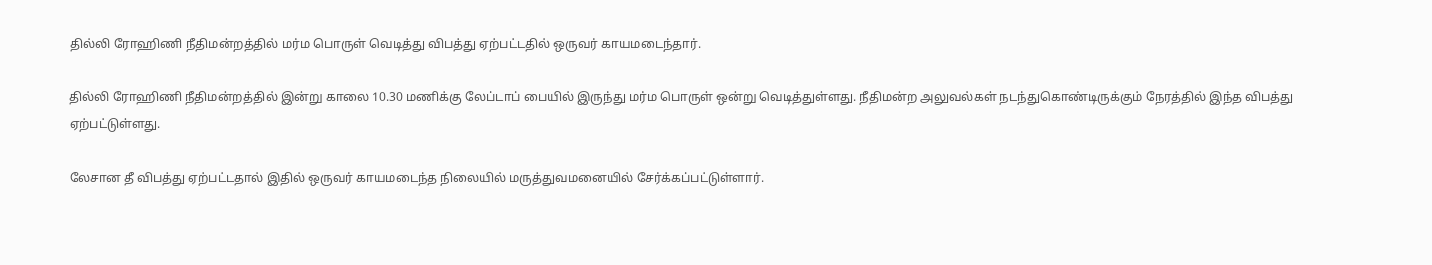தில்லி ரோஹிணி நீதிமன்றத்தில் மர்ம பொருள் வெடித்து விபத்து ஏற்பட்டதில் ஒருவர் காயமடைந்தார்.

தில்லி ரோஹிணி நீதிமன்றத்தில் இன்று காலை 10.30 மணிக்கு லேப்டாப் பையில் இருந்து மர்ம பொருள் ஒன்று வெடித்துள்ளது. நீதிமன்ற அலுவல்கள் நடந்துகொண்டிருக்கும் நேரத்தில் இந்த விபத்து ஏற்பட்டுள்ளது.

லேசான தீ விபத்து ஏற்பட்டதால் இதில் ஒருவர் காயமடைந்த நிலையில் மருத்துவமனையில் சேர்க்கப்பட்டுள்ளார்.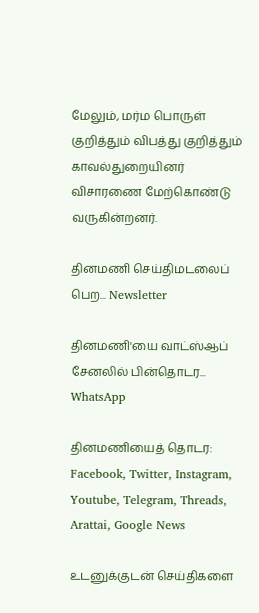மேலும், மர்ம பொருள் குறித்தும் விபத்து குறித்தும் காவல்துறையினர் விசாரணை மேற்கொண்டு வருகின்றனர்.

தினமணி செய்திமடலைப் பெற... Newsletter

தினமணி'யை வாட்ஸ்ஆப் சேனலில் பின்தொடர... WhatsApp

தினமணியைத் தொடர: Facebook, Twitter, Instagram, Youtube, Telegram, Threads, Arattai, Google News

உடனுக்குடன் செய்திகளை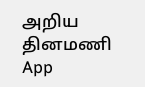அறிய தினமணி App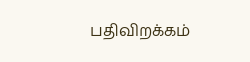பதிவிறக்கம்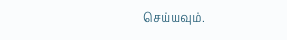செய்யவும்.